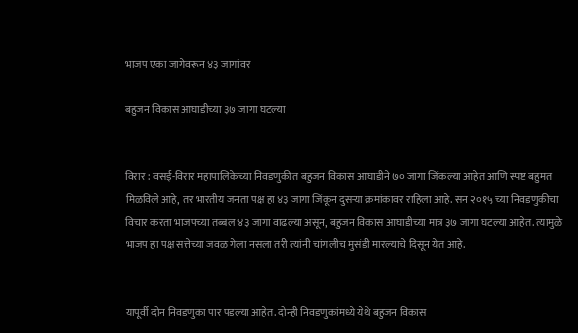भाजप एका जागेवरून ४३ जागांवर

बहुजन विकास आघाडीच्या ३७ जागा घटल्या


विरार : वसई-विरार महापालिकेच्या निवडणुकीत बहुजन विकास आघाडीने ७० जागा जिंकल्या आहेत आणि स्पष्ट बहुमत मिळविले आहे, तर भारतीय जनता पक्ष हा ४३ जागा जिंकून दुसऱ्या क्रमांकावर राहिला आहे. सन २०१५ च्या निवडणुकीचा विचार करता भाजपच्या तब्बल ४३ जागा वाढल्या असून, बहुजन विकास आघाडीच्या मात्र ३७ जागा घटल्या आहेत. त्यामुळे भाजप हा पक्ष सत्तेच्या जवळ गेला नसला तरी त्यांनी चांगलीच मुसंडी मारल्याचे दिसून येत आहे.


यापूर्वी दोन निवडणुका पार पडल्या आहेत. दोन्ही निवडणुकांमध्ये येथे बहुजन विकास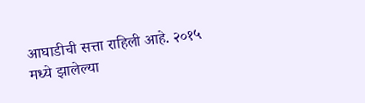आघाडीची सत्ता राहिली आहे. २०१५ मध्ये झालेल्या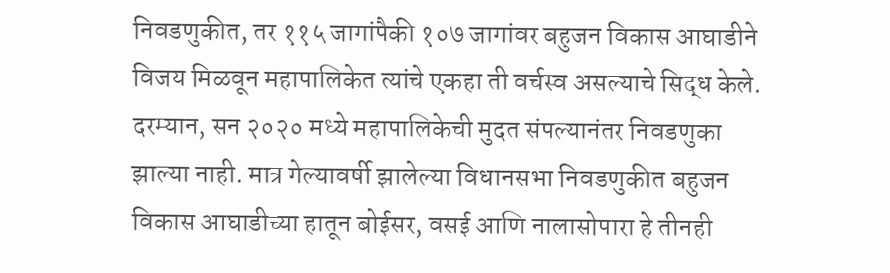निवडणुकीत, तर ११५ जागांपैकी १०७ जागांवर बहुजन विकास आघाडीने विजय मिळवून महापालिकेत त्यांचे एकहा ती वर्चस्व असल्याचे सिद्ध केले. दरम्यान, सन २०२० मध्ये महापालिकेची मुदत संपल्यानंतर निवडणुका झाल्या नाही. मात्र गेल्यावर्षी झालेल्या विधानसभा निवडणुकीत बहुजन विकास आघाडीच्या हातून बोईसर, वसई आणि नालासोपारा हे तीनही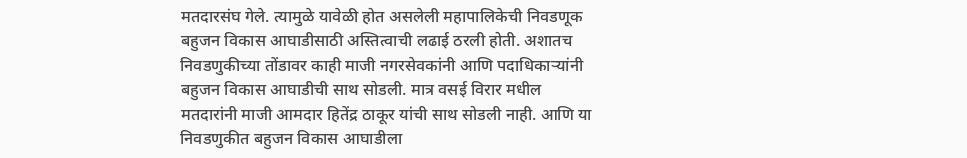मतदारसंघ गेले. त्यामुळे यावेळी होत असलेली महापालिकेची निवडणूक बहुजन विकास आघाडीसाठी अस्तित्वाची लढाई ठरली होती. अशातच निवडणुकीच्या तोंडावर काही माजी नगरसेवकांनी आणि पदाधिकाऱ्यांनी बहुजन विकास आघाडीची साथ सोडली. मात्र वसई विरार मधील मतदारांनी माजी आमदार हितेंद्र ठाकूर यांची साथ सोडली नाही. आणि या निवडणुकीत बहुजन विकास आघाडीला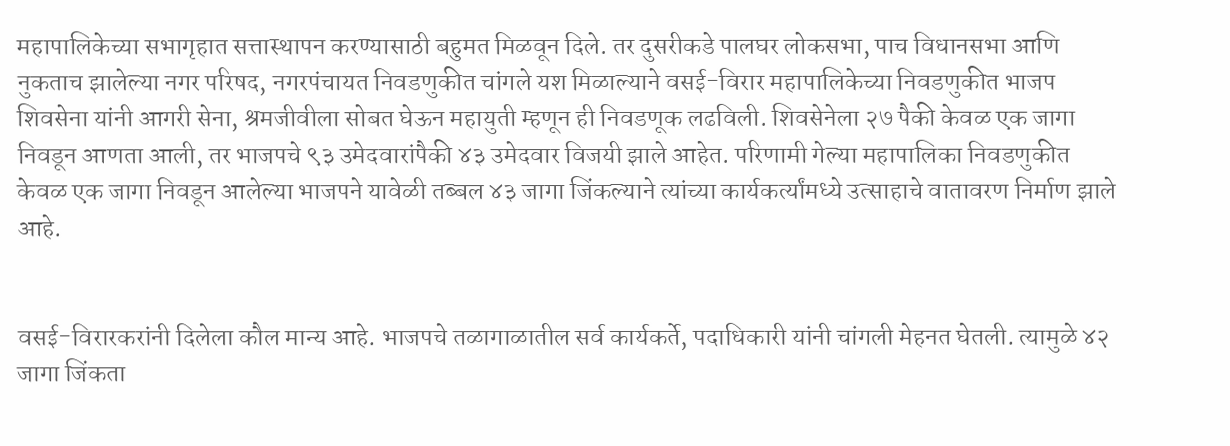महापालिकेच्या सभागृहात सत्तास्थापन करण्यासाठी बहुमत मिळवून दिले. तर दुसरीकडे पालघर लोकसभा, पाच विधानसभा आणि नुकताच झालेल्या नगर परिषद, नगरपंचायत निवडणुकीत चांगले यश मिळाल्याने वसई-विरार महापालिकेच्या निवडणुकीत भाजप शिवसेना यांनी आगरी सेना, श्रमजीवीला सोबत घेऊन महायुती म्हणून ही निवडणूक लढविली. शिवसेनेला २७ पैकी केवळ एक जागा निवडून आणता आली, तर भाजपचे ९३ उमेदवारांपैकी ४३ उमेदवार विजयी झाले आहेत. परिणामी गेल्या महापालिका निवडणुकीत केवळ एक जागा निवडून आलेल्या भाजपने यावेळी तब्बल ४३ जागा जिंकल्याने त्यांच्या कार्यकर्त्यांमध्ये उत्साहाचे वातावरण निर्माण झाले आहे.


वसई-विरारकरांनी दिलेला कौल मान्य आहे. भाजपचे तळागाळातील सर्व कार्यकर्ते, पदाधिकारी यांनी चांगली मेहनत घेतली. त्यामुळे ४२ जागा जिंकता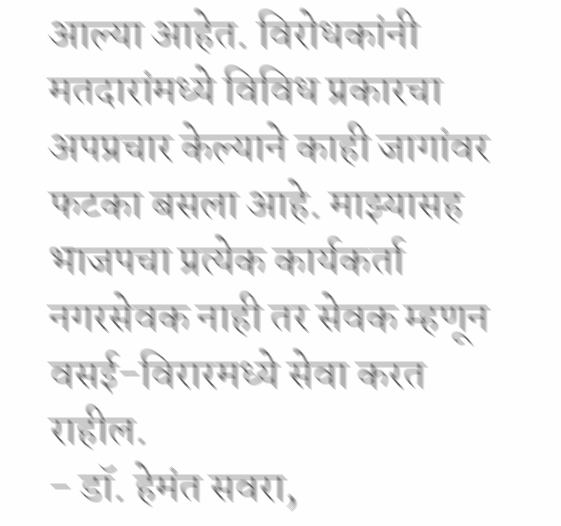आल्या आहेत. विरोधकांनी मतदारांमध्ये विविध प्रकारचा अपप्रचार केल्याने काही जागांवर फटका बसला आहे. माझ्यासह भाजपचा प्रत्येक कार्यकर्ता नगरसेवक नाही तर सेवक म्हणून वसई-विरारमध्ये सेवा करत राहील.
- डॉ. हेमंत सवरा,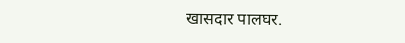खासदार पालघर.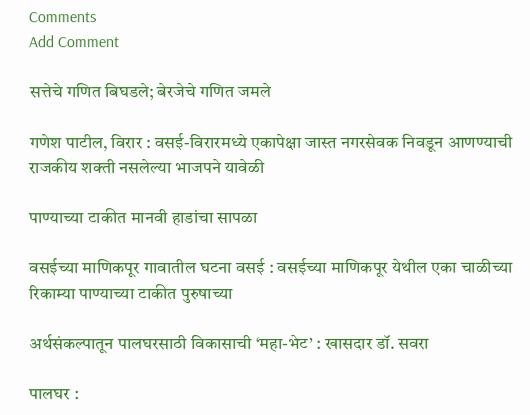Comments
Add Comment

सत्तेचे गणित बिघडले; बेरजेचे गणित जमले

गणेश पाटील, विरार : वसई-विरारमध्ये एकापेक्षा जास्त नगरसेवक निवडून आणण्याची राजकीय शक्ती नसलेल्या भाजपने यावेळी

पाण्याच्या टाकीत मानवी हाडांचा सापळा

वसईच्या माणिकपूर गावातील घटना वसई : वसईच्या माणिकपूर येथील एका चाळीच्या रिकाम्या पाण्याच्या टाकीत पुरुषाच्या

अर्थसंकल्पातून पालघरसाठी विकासाची ‘महा-भेट’ : खासदार डॉ. सवरा

पालघर :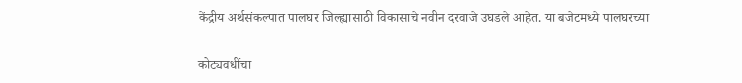केंद्रीय अर्थसंकल्पात पालघर जिल्ह्यासाठी विकासाचे नवीन दरवाजे उघडले आहेत. या बजेटमध्ये पालघरच्या

कोट्यवधींचा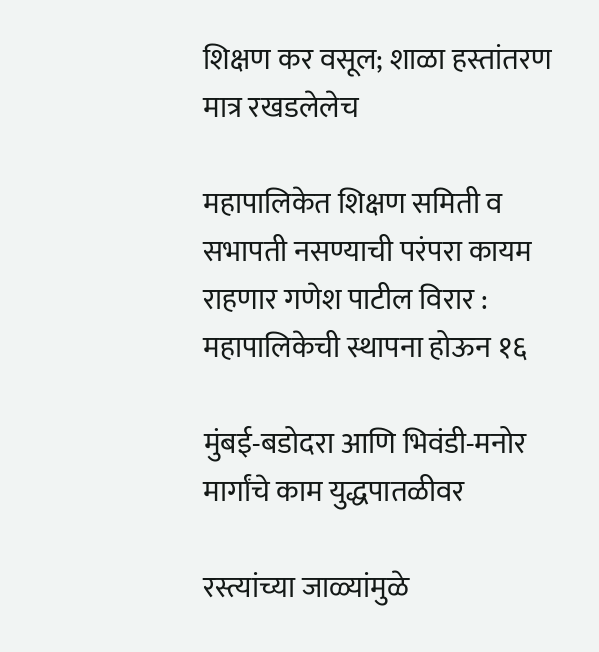शिक्षण कर वसूल; शाळा हस्तांतरण मात्र रखडलेलेच

महापालिकेत शिक्षण समिती व सभापती नसण्याची परंपरा कायम राहणार गणेश पाटील विरार : महापालिकेची स्थापना होऊन १६

मुंबई-बडोदरा आणि भिवंडी-मनोर मार्गांचे काम युद्धपातळीवर

रस्त्यांच्या जाळ्यांमुळे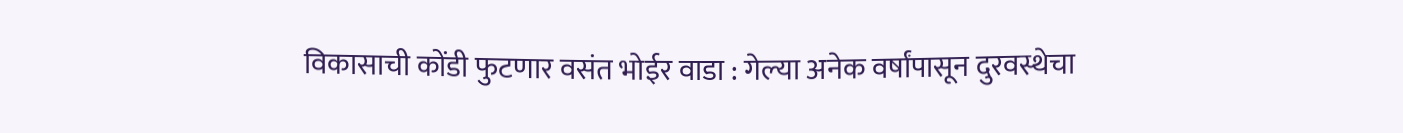विकासाची कोंडी फुटणार वसंत भोईर वाडा : गेल्या अनेक वर्षांपासून दुरवस्थेचा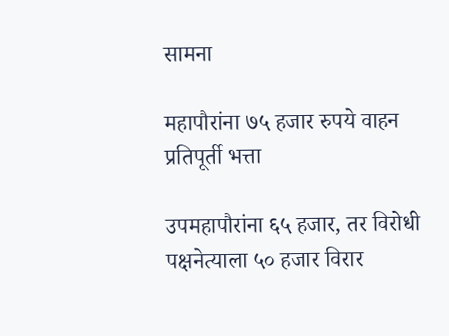सामना

महापौरांना ७५ हजार रुपये वाहन प्रतिपूर्ती भत्ता

उपमहापौरांना ६५ हजार, तर विरोधी पक्षनेत्याला ५० हजार विरार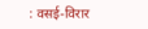: वसई-विरार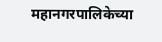महानगरपालिकेच्या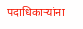पदाधिकाऱ्यांना